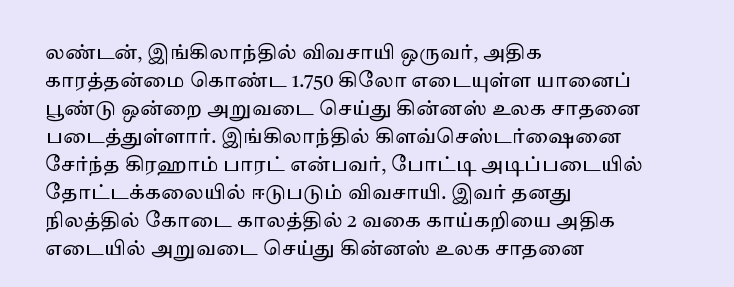லண்டன், இங்கிலாந்தில் விவசாயி ஒருவர், அதிக காரத்தன்மை கொண்ட 1.750 கிலோ எடையுள்ள யானைப் பூண்டு ஒன்றை அறுவடை செய்து கின்னஸ் உலக சாதனை படைத்துள்ளார். இங்கிலாந்தில் கிளவ்செஸ்டர்ஷைனை சேர்ந்த கிரஹாம் பாரட் என்பவர், போட்டி அடிப்படையில் தோட்டக்கலையில் ஈடுபடும் விவசாயி. இவர் தனது நிலத்தில் கோடை காலத்தில் 2 வகை காய்கறியை அதிக எடையில் அறுவடை செய்து கின்னஸ் உலக சாதனை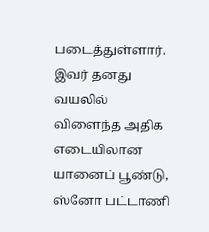படைத்துள்ளார். இவர் தனது வயலில் விளைந்த அதிக எடையிலான யானைப் பூண்டு, ஸ்னோ பட்டாணி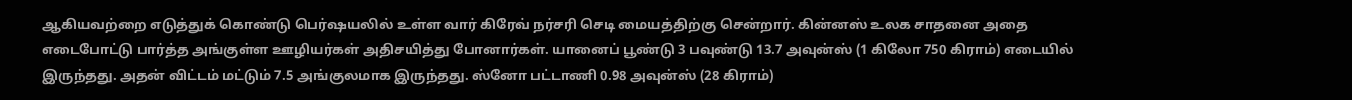ஆகியவற்றை எடுத்துக் கொண்டு பெர்ஷயலில் உள்ள வார் கிரேவ் நர்சரி செடி மையத்திற்கு சென்றார். கின்னஸ் உலக சாதனை அதை எடைபோட்டு பார்த்த அங்குள்ள ஊழியர்கள் அதிசயித்து போனார்கள். யானைப் பூண்டு 3 பவுண்டு 13.7 அவுன்ஸ் (1 கிலோ 750 கிராம்) எடையில் இருந்தது. அதன் விட்டம் மட்டும் 7.5 அங்குலமாக இருந்தது. ஸ்னோ பட்டாணி 0.98 அவுன்ஸ் (28 கிராம்)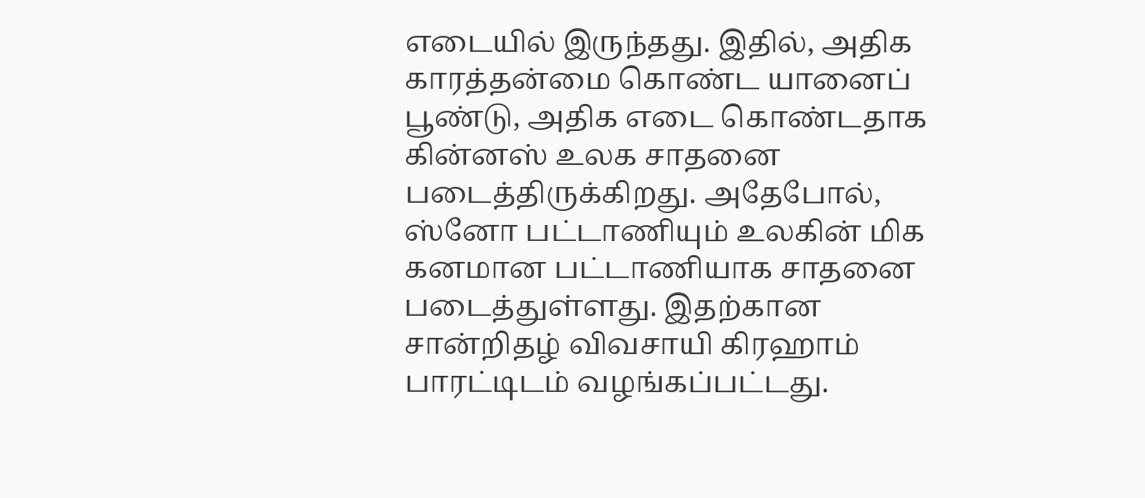எடையில் இருந்தது. இதில், அதிக காரத்தன்மை கொண்ட யானைப் பூண்டு, அதிக எடை கொண்டதாக கின்னஸ் உலக சாதனை படைத்திருக்கிறது. அதேபோல், ஸ்னோ பட்டாணியும் உலகின் மிக கனமான பட்டாணியாக சாதனை படைத்துள்ளது. இதற்கான சான்றிதழ் விவசாயி கிரஹாம் பாரட்டிடம் வழங்கப்பட்டது.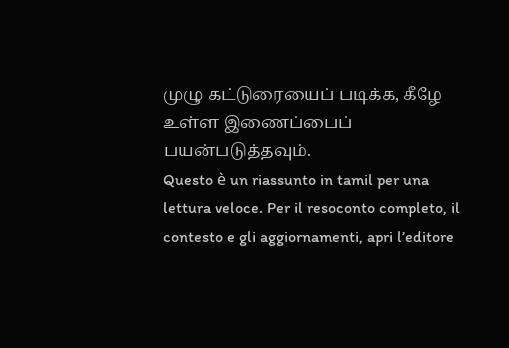முழு கட்டுரையைப் படிக்க, கீழே உள்ள இணைப்பைப் பயன்படுத்தவும்.
Questo è un riassunto in tamil per una lettura veloce. Per il resoconto completo, il contesto e gli aggiornamenti, apri l’editore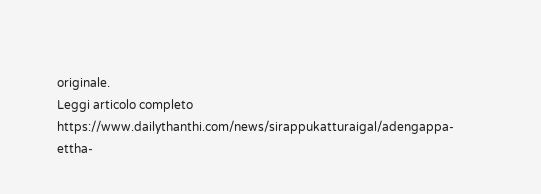originale.
Leggi articolo completo
https://www.dailythanthi.com/news/sirappukatturaigal/adengappa-ettha-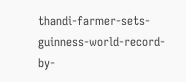thandi-farmer-sets-guinness-world-record-by-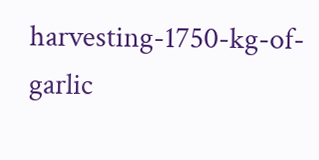harvesting-1750-kg-of-garlic